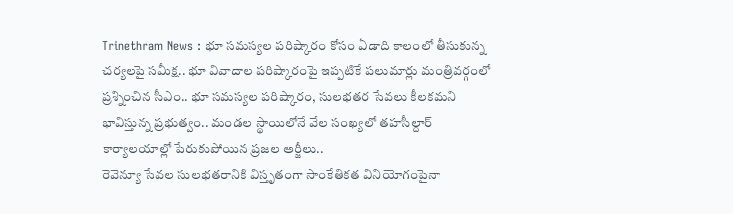Trinethram News : భూ సమస్యల పరిష్కారం కోసం ఏడాది కాలంలో తీసుకున్న చర్యలపై సమీక్ష.. భూ వివాదాల పరిష్కారంపై ఇప్పటికే పలుమార్లు మంత్రివర్గంలో ప్రశ్నించిన సీఎం.. భూ సమస్యల పరిష్కారం, సులభతర సేవలు కీలకమని భావిస్తున్న ప్రభుత్వం.. మండల స్థాయిలోనే వేల సంఖ్యలో తహసీల్దార్ కార్యాలయాల్లో పేరుకుపోయిన ప్రజల అర్జీలు..
రెవెన్యూ సేవల సులభతరానికి విస్తృతంగా సాంకేతికత వినియోగంపైనా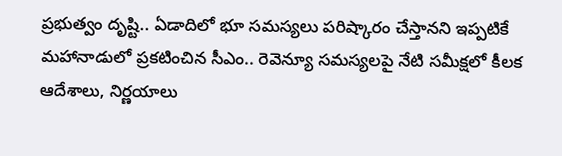ప్రభుత్వం దృష్టి.. ఏడాదిలో భూ సమస్యలు పరిష్కారం చేస్తానని ఇప్పటికే మహానాడులో ప్రకటించిన సీఎం.. రెవెన్యూ సమస్యలపై నేటి సమీక్షలో కీలక ఆదేశాలు, నిర్ణయాలు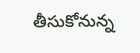తీసుకోనున్న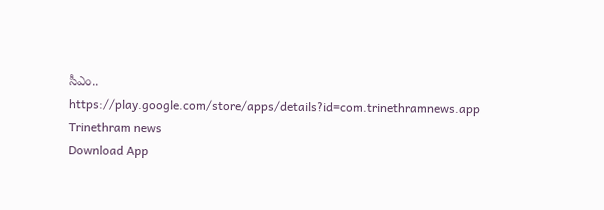సీఎం..
https://play.google.com/store/apps/details?id=com.trinethramnews.app
Trinethram news
Download App